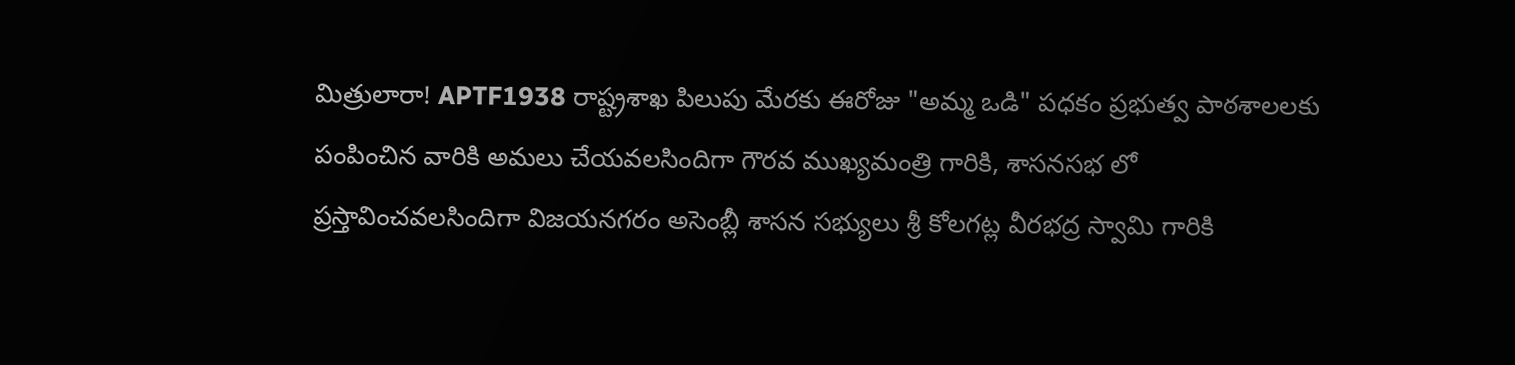మిత్రులారా! APTF1938 రాష్ట్రశాఖ పిలుపు మేరకు ఈరోజు "అమ్మ ఒడి" పధకం ప్రభుత్వ పాఠశాలలకు పంపించిన వారికి అమలు చేయవలసిందిగా గౌరవ ముఖ్యమంత్రి గారికి, శాసనసభ లో ప్రస్తావించవలసిందిగా విజయనగరం అసెంబ్లీ శాసన సభ్యులు శ్రీ కోలగట్ల వీరభద్ర స్వామి గారికి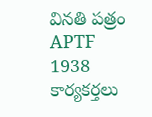వినతి పత్రం APTF 1938 కార్యకర్తలు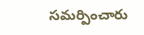సమర్పించారు